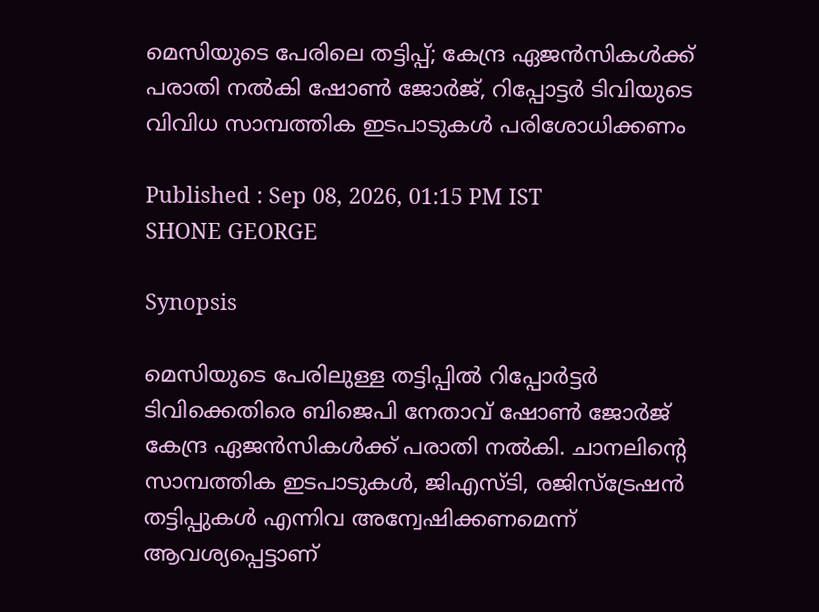മെസിയുടെ പേരിലെ തട്ടിപ്പ്; കേന്ദ്ര ഏജൻസികൾ‌ക്ക് പരാതി നൽകി ഷോൺ ജോർജ്, റിപ്പോട്ടർ ടിവിയുടെ വിവിധ സാമ്പത്തിക ഇടപാടുകൾ പരിശോധിക്കണം

Published : Sep 08, 2026, 01:15 PM IST
SHONE GEORGE

Synopsis

മെസിയുടെ പേരിലുള്ള തട്ടിപ്പിൽ റിപ്പോർട്ടർ ടിവിക്കെതിരെ ബിജെപി നേതാവ് ഷോൺ ജോർജ് കേന്ദ്ര ഏജൻസികൾക്ക് പരാതി നൽകി. ചാനലിന്റെ സാമ്പത്തിക ഇടപാടുകൾ, ജിഎസ്ടി, രജിസ്ട്രേഷൻ തട്ടിപ്പുകൾ എന്നിവ അന്വേഷിക്കണമെന്ന് ആവശ്യപ്പെട്ടാണ്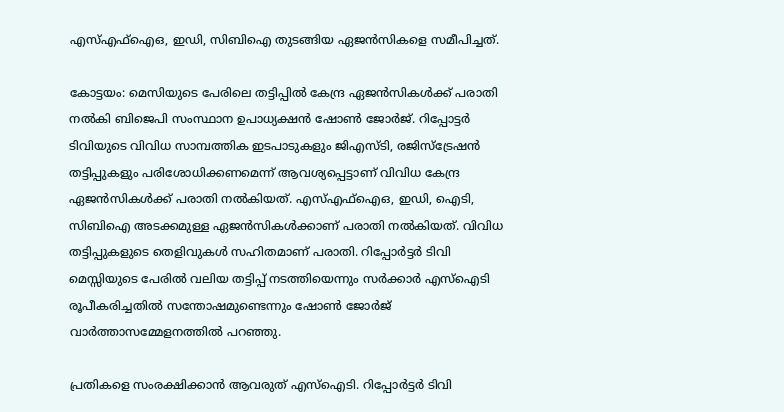എസ്എഫ്ഐഒ, ഇഡി, സിബിഐ തുടങ്ങിയ ഏജൻസികളെ സമീപിച്ചത്.

കോട്ടയം: മെസിയുടെ പേരിലെ തട്ടിപ്പിൽ കേന്ദ്ര ഏജൻസികൾ‌ക്ക് പരാതി നൽകി ബിജെപി സംസ്ഥാന ഉപാധ്യക്ഷൻ ഷോൺ ജോർജ്. റിപ്പോട്ടർ ടിവിയുടെ വിവിധ സാമ്പത്തിക ഇടപാടുകളും ജിഎസ്ടി, രജിസ്ട്രേഷൻ തട്ടിപ്പുകളും പരിശോധിക്കണമെന്ന് ആവശ്യപ്പെട്ടാണ് വിവിധ കേന്ദ്ര ഏജൻസികൾക്ക് പരാതി നൽകിയത്. എസ്എഫ്ഐഒ, ഇഡി, ഐടി, സിബിഐ അടക്കമുള്ള ഏജൻസികൾക്കാണ് പരാതി നൽകിയത്. വിവിധ തട്ടിപ്പുകളുടെ തെളിവുകൾ സഹിതമാണ് പരാതി. റിപ്പോർട്ടർ ടിവി മെസ്സിയുടെ പേരിൽ വലിയ തട്ടിപ്പ് നടത്തിയെന്നും സർക്കാർ എസ്ഐടി രൂപീകരിച്ചതിൽ സന്തോഷമുണ്ടെന്നും ഷോൺ ജോർജ് വാർത്താസമ്മേളനത്തിൽ പറഞ്ഞു.

പ്രതികളെ സംരക്ഷിക്കാൻ ആവരുത് എസ്ഐടി. റിപ്പോർട്ടർ ടിവി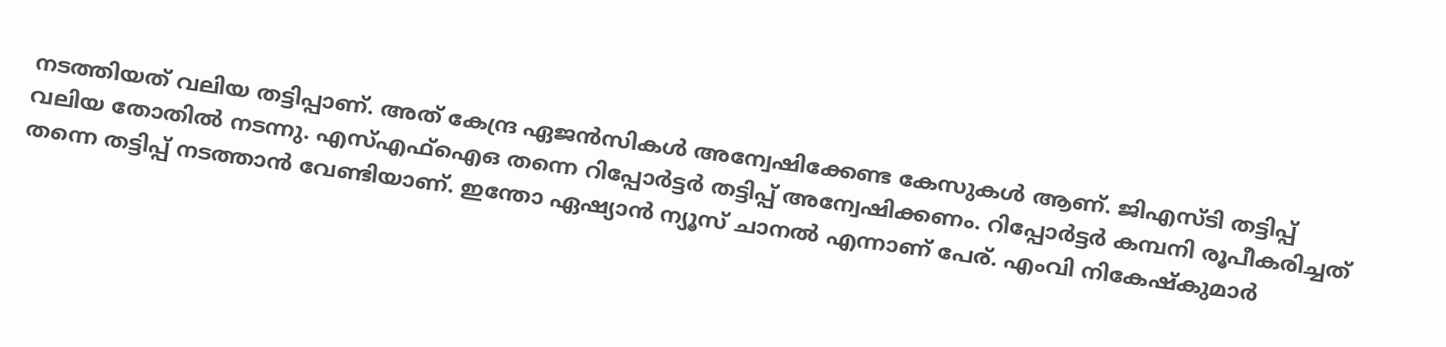നടത്തിയത് വലിയ തട്ടിപ്പാണ്. അത് കേന്ദ്ര ഏജൻസികൾ അന്വേഷിക്കേണ്ട കേസുകൾ ആണ്. ജിഎസ്ടി തട്ടിപ്പ് വലിയ തോതിൽ നടന്നു. എസ്എഫ്ഐഒ തന്നെ റിപ്പോർട്ടർ തട്ടിപ്പ് അന്വേഷിക്കണം. റിപ്പോർട്ടർ കമ്പനി രൂപീകരിച്ചത് തന്നെ തട്ടിപ്പ് നടത്താൻ വേണ്ടിയാണ്. ഇന്തോ ഏഷ്യാൻ ന്യൂസ് ചാനൽ എന്നാണ് പേര്. എംവി നികേഷ്കുമാർ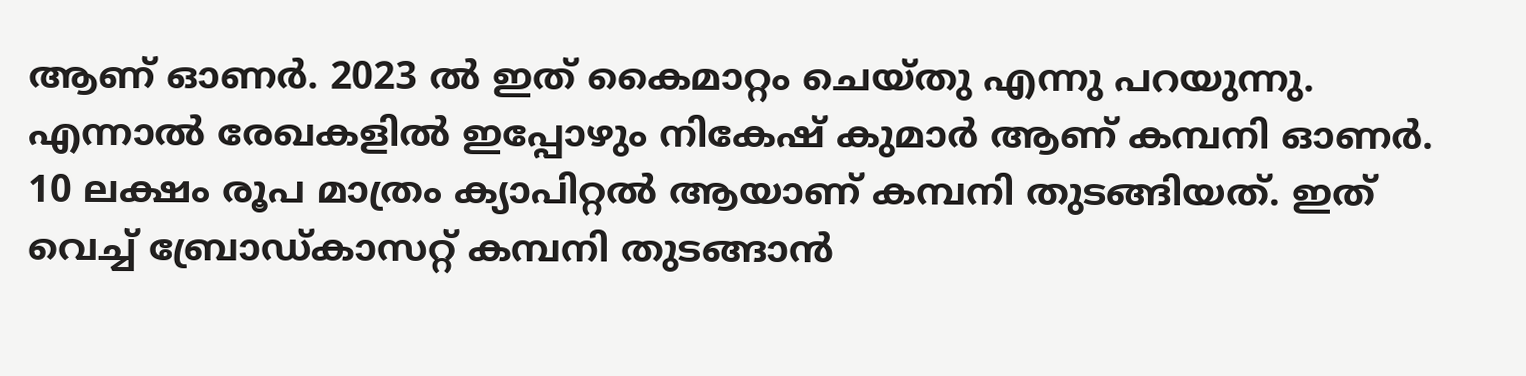ആണ് ഓണർ. 2023 ൽ ഇത് കൈമാറ്റം ചെയ്തു എന്നു പറയുന്നു. എന്നാൽ രേഖകളിൽ ഇപ്പോഴും നികേഷ് കുമാർ ആണ് കമ്പനി ഓണർ. 10 ലക്ഷം രൂപ മാത്രം ക്യാപിറ്റൽ ആയാണ് കമ്പനി തുടങ്ങിയത്. ഇത് വെച്ച് ബ്രോഡ്കാസറ്റ് കമ്പനി തുടങ്ങാൻ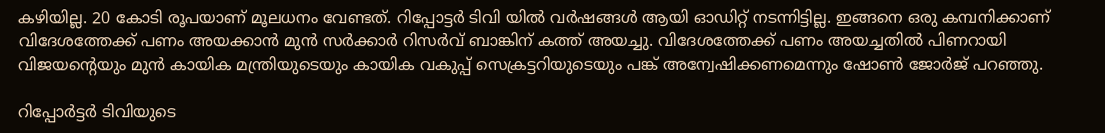കഴിയില്ല. 20 കോടി രൂപയാണ് മൂലധനം വേണ്ടത്. റിപ്പോട്ടർ ടിവി യിൽ വർഷങ്ങൾ ആയി ഓഡിറ്റ് നടന്നിട്ടില്ല. ഇങ്ങനെ ഒരു കമ്പനിക്കാണ് വിദേശത്തേക്ക് പണം അയക്കാൻ മുൻ സർക്കാർ റിസർവ് ബാങ്കിന് കത്ത് അയച്ചു. വിദേശത്തേക്ക് പണം അയച്ചതിൽ പിണറായി വിജയന്റെയും മുൻ കായിക മന്ത്രിയുടെയും കായിക വകുപ്പ് സെക്രട്ടറിയുടെയും പങ്ക് അന്വേഷിക്കണമെന്നും ഷോൺ ജോർജ് പറഞ്ഞു.

റിപ്പോർട്ടർ ടിവിയുടെ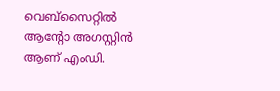വെബ്സൈറ്റിൽ ആന്റോ അഗസ്റ്റിൻ ആണ് എംഡി.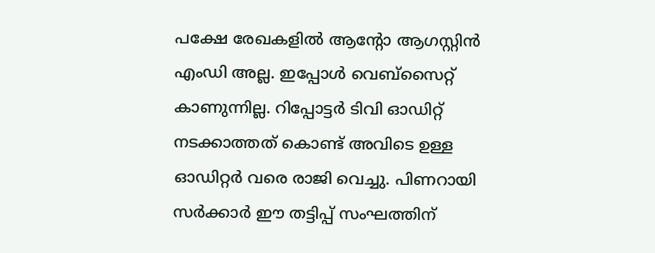പക്ഷേ രേഖകളിൽ ആന്റോ ആഗസ്റ്റിൻ എംഡി അല്ല. ഇപ്പോൾ വെബ്സൈറ്റ് കാണുന്നില്ല. റിപ്പോട്ടർ ടിവി ഓഡിറ്റ് നടക്കാത്തത് കൊണ്ട് അവിടെ ഉള്ള ഓഡിറ്റർ വരെ രാജി വെച്ചു. പിണറായി സർക്കാർ ഈ തട്ടിപ്പ് സംഘത്തിന്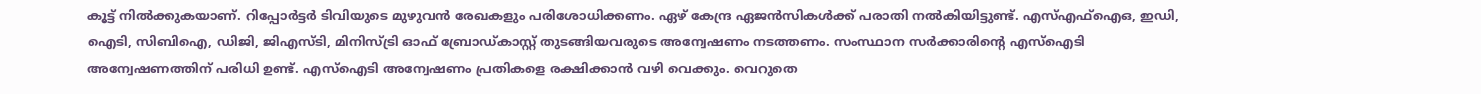കൂട്ട് നിൽക്കുകയാണ്. റിപ്പോർട്ടർ ടിവിയുടെ മുഴുവൻ രേഖകളും പരിശോധിക്കണം. ഏഴ് കേന്ദ്ര ഏജൻസികൾക്ക്‌ പരാതി നൽകിയിട്ടുണ്ട്. എസ്എഫ്ഐഒ, ഇഡി, ഐടി, സിബിഐ, ഡിജി, ജിഎസ്ടി, മിനിസ്ട്രി ഓഫ് ബ്രോഡ്കാസ്റ്റ് തുടങ്ങിയവരുടെ അന്വേഷണം നടത്തണം. സംസ്ഥാന സർക്കാരിന്റെ എസ്ഐടി അന്വേഷണത്തിന് പരിധി ഉണ്ട്. എസ്ഐടി അന്വേഷണം പ്രതികളെ രക്ഷിക്കാൻ വഴി വെക്കും. വെറുതെ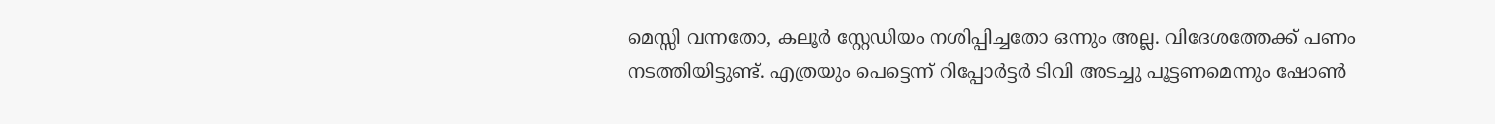മെസ്സി വന്നതോ, കലൂർ സ്റ്റേഡിയം നശിപ്പിച്ചതോ ഒന്നും അല്ല. വിദേശത്തേക്ക് പണം നടത്തിയിട്ടുണ്ട്. എത്രയും പെട്ടെന്ന് റിപ്പോർട്ടർ ടിവി അടച്ചു പൂട്ടണമെന്നും ഷോൺ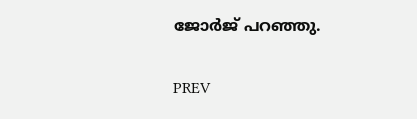ജോർജ് പറഞ്ഞു.

PREV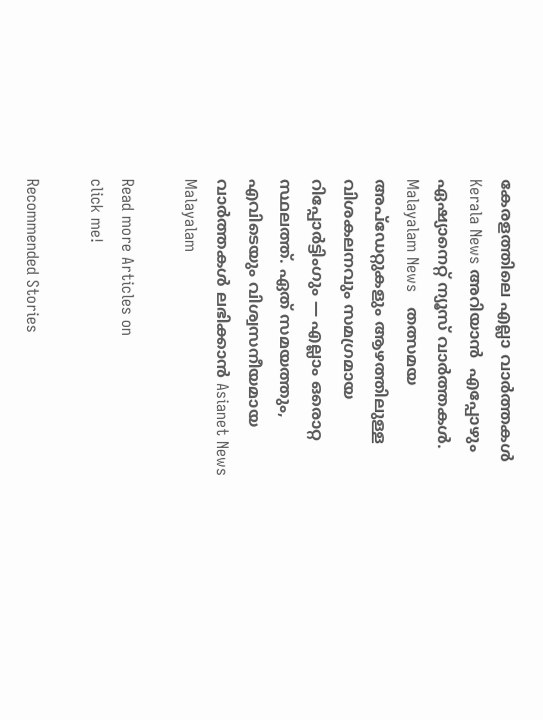കേരളത്തിലെ എല്ലാ വാർത്തകൾ Kerala News അറിയാൻ  എപ്പോഴും ഏഷ്യാനെറ്റ് ന്യൂസ് വാർത്തകൾ.  Malayalam News   തത്സമയ അപ്‌ഡേറ്റുകളും ആഴത്തിലുള്ള വിശകലനവും സമഗ്രമായ റിപ്പോർട്ടിംഗും — എല്ലാം ഒരൊറ്റ സ്ഥലത്ത്. ഏത് സമയത്തും, എവിടെയും വിശ്വസനീയമായ വാർത്തകൾ ലഭിക്കാൻ Asianet News Malayalam

Read more Articles on
click me!

Recommended Stories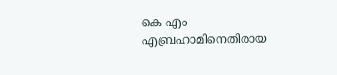കെ എം എബ്രഹാമിനെതിരായ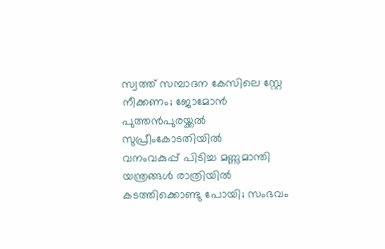സ്വത്ത് സമ്പാദന കേസിലെ സ്റ്റേ നീക്കണം; ജോമോന്‍ പുത്തന്‍പുരയ്ക്കല്‍ സുപ്രീംകോടതിയില്‍
വനംവകുപ്പ് പിടിച്ച മണ്ണുമാന്തി യന്ത്രങ്ങൾ രാത്രിയിൽ കടത്തിക്കൊണ്ടു പോയി; സംഭവം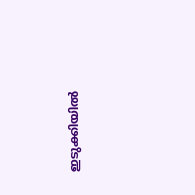ഇടുക്കിയിൽ